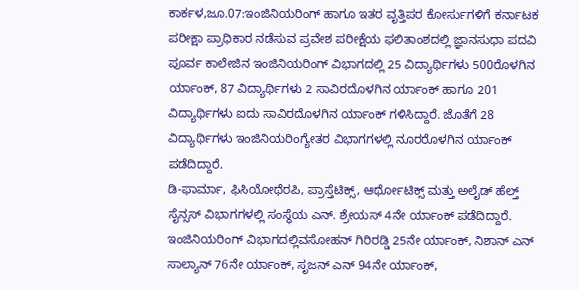ಕಾರ್ಕಳ,ಜೂ.07:ಇಂಜಿನಿಯರಿಂಗ್ ಹಾಗೂ ಇತರ ವೃತ್ತಿಪರ ಕೋರ್ಸುಗಳಿಗೆ ಕರ್ನಾಟಕ ಪರೀಕ್ಷಾ ಪ್ರಾಧಿಕಾರ ನಡೆಸುವ ಪ್ರವೇಶ ಪರೀಕ್ಷೆಯ ಫಲಿತಾಂಶದಲ್ಲಿ ಜ್ಞಾನಸುಧಾ ಪದವಿ ಪೂರ್ವ ಕಾಲೇಜಿನ ಇಂಜಿನಿಯರಿಂಗ್ ವಿಭಾಗದಲ್ಲಿ 25 ವಿದ್ಯಾರ್ಥಿಗಳು 500ರೊಳಗಿನ ರ್ಯಾಂಕ್, 87 ವಿದ್ಯಾರ್ಥಿಗಳು 2 ಸಾವಿರದೊಳಗಿನ ರ್ಯಾಂಕ್ ಹಾಗೂ 201 ವಿದ್ಯಾರ್ಥಿಗಳು ಐದು ಸಾವಿರದೊಳಗಿನ ರ್ಯಾಂಕ್ ಗಳಿಸಿದ್ದಾರೆ. ಜೊತೆಗೆ 28 ವಿದ್ಯಾರ್ಥಿಗಳು ಇಂಜಿನಿಯರಿಂಗ್ಯೇತರ ವಿಭಾಗಗಳಲ್ಲಿ ನೂರರೊಳಗಿನ ರ್ಯಾಂಕ್ ಪಡೆದಿದ್ದಾರೆ.
ಡಿ-ಫಾರ್ಮಾ, ಫಿಸಿಯೋಥೆರಪಿ, ಪ್ರಾಸ್ತೆಟಿಕ್ಸ್, ಆರ್ಥೋಟಿಕ್ಸ್ ಮತ್ತು ಅಲೈಡ್ ಹೆಲ್ತ್ ಸೈನ್ಸಸ್ ವಿಭಾಗಗಳಲ್ಲಿ ಸಂಸ್ಥೆಯ ಎನ್. ಶ್ರೇಯಸ್ 4ನೇ ರ್ಯಾಂಕ್ ಪಡೆದಿದ್ದಾರೆ.
ಇಂಜಿನಿಯರಿಂಗ್ ವಿಭಾಗದಲ್ಲಿವಸೋಹನ್ ಗಿರಿರಡ್ಡಿ 25ನೇ ರ್ಯಾಂಕ್, ನಿಶಾನ್ ಎನ್ ಸಾಲ್ಯಾನ್ 76ನೇ ರ್ಯಾಂಕ್, ಸೃಜನ್ ಎನ್ 94ನೇ ರ್ಯಾಂಕ್,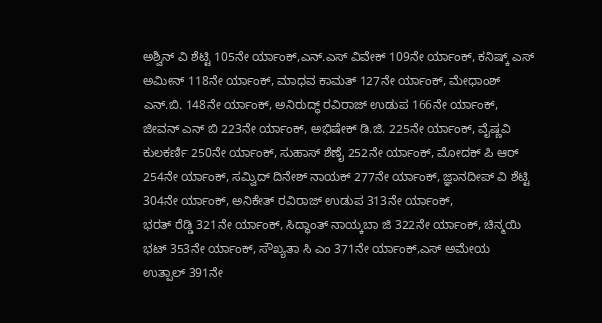ಅಶ್ವಿನ್ ವಿ ಶೆಟ್ಟಿ 105ನೇ ರ್ಯಾಂಕ್,ಎನ್.ಎಸ್ ವಿವೇಕ್ 109ನೇ ರ್ಯಾಂಕ್, ಕನಿಷ್ಕ್ ಎಸ್ ಅಮೀನ್ 118ನೇ ರ್ಯಾಂಕ್, ಮಾಧವ ಕಾಮತ್ 127ನೇ ರ್ಯಾಂಕ್, ಮೇಧಾಂಶ್ ಎನ್.ಬಿ. 148ನೇ ರ್ಯಾಂಕ್, ಅನಿರುದ್ಧ್ ರವಿರಾಜ್ ಉಡುಪ 166ನೇ ರ್ಯಾಂಕ್, ಜೀವನ್ ಎನ್ ಬಿ 223ನೇ ರ್ಯಾಂಕ್, ಅಭಿಷೇಕ್ ಡಿ.ಜಿ. 225ನೇ ರ್ಯಾಂಕ್, ವೈಷ್ಣವಿ ಕುಲಕರ್ಣಿ 250ನೇ ರ್ಯಾಂಕ್, ಸುಹಾಸ್ ಶೆಣೈ 252ನೇ ರ್ಯಾಂಕ್, ಮೋದಕ್ ಪಿ ಆರ್ 254ನೇ ರ್ಯಾಂಕ್, ಸಮ್ವಿದ್ ದಿನೇಶ್ ನಾಯಕ್ 277ನೇ ರ್ಯಾಂಕ್, ಜ್ಞಾನದೀಪ್ ವಿ ಶೆಟ್ಟಿ 304ನೇ ರ್ಯಾಂಕ್, ಅನಿಕೇತ್ ರವಿರಾಜ್ ಉಡುಪ 313ನೇ ರ್ಯಾಂಕ್,
ಭರತ್ ರೆಡ್ಡಿ 321ನೇ ರ್ಯಾಂಕ್, ಸಿದ್ಧಾಂತ್ ನಾಯ್ಕಬಾ ಜಿ 322ನೇ ರ್ಯಾಂಕ್, ಚಿನ್ಮಯಿ ಭಟ್ 353ನೇ ರ್ಯಾಂಕ್, ಸೌಖ್ಯತಾ ಸಿ ಎಂ 371ನೇ ರ್ಯಾಂಕ್,ಎಸ್ ಅಮೇಯ ಉತ್ಪಾಲ್ 391ನೇ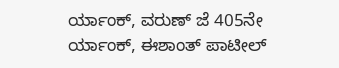ರ್ಯಾಂಕ್, ವರುಣ್ ಜೆ 405ನೇ ರ್ಯಾಂಕ್, ಈಶಾಂತ್ ಪಾಟೀಲ್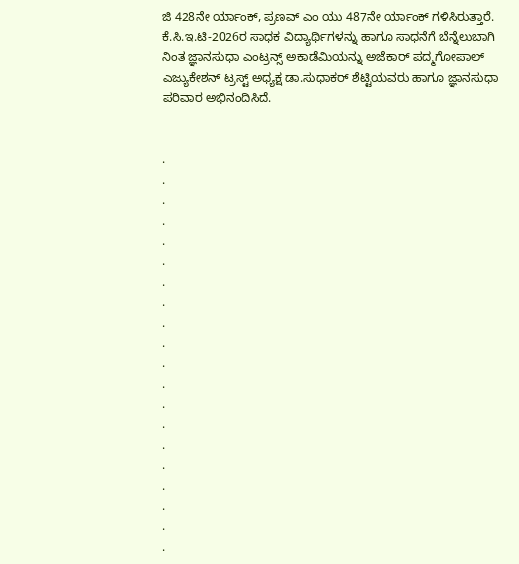ಜಿ 428ನೇ ರ್ಯಾಂಕ್, ಪ್ರಣವ್ ಎಂ ಯು 487ನೇ ರ್ಯಾಂಕ್ ಗಳಿಸಿರುತ್ತಾರೆ.
ಕೆ.ಸಿ.ಇ.ಟಿ-2026ರ ಸಾಧಕ ವಿದ್ಯಾರ್ಥಿಗಳನ್ನು ಹಾಗೂ ಸಾಧನೆಗೆ ಬೆನ್ನೆಲುಬಾಗಿ ನಿಂತ ಜ್ಞಾನಸುಧಾ ಎಂಟ್ರನ್ಸ್ ಅಕಾಡೆಮಿಯನ್ನು ಅಜೆಕಾರ್ ಪದ್ಮಗೋಪಾಲ್ ಎಜ್ಯುಕೇಶನ್ ಟ್ರಸ್ಟ್ ಅಧ್ಯಕ್ಷ ಡಾ.ಸುಧಾಕರ್ ಶೆಟ್ಟಿಯವರು ಹಾಗೂ ಜ್ಞಾನಸುಧಾ ಪರಿವಾರ ಅಭಿನಂದಿಸಿದೆ.


.
.
.
.
.
.
.
.
.
.
.
.
.
.
.
.
.
.
.
.